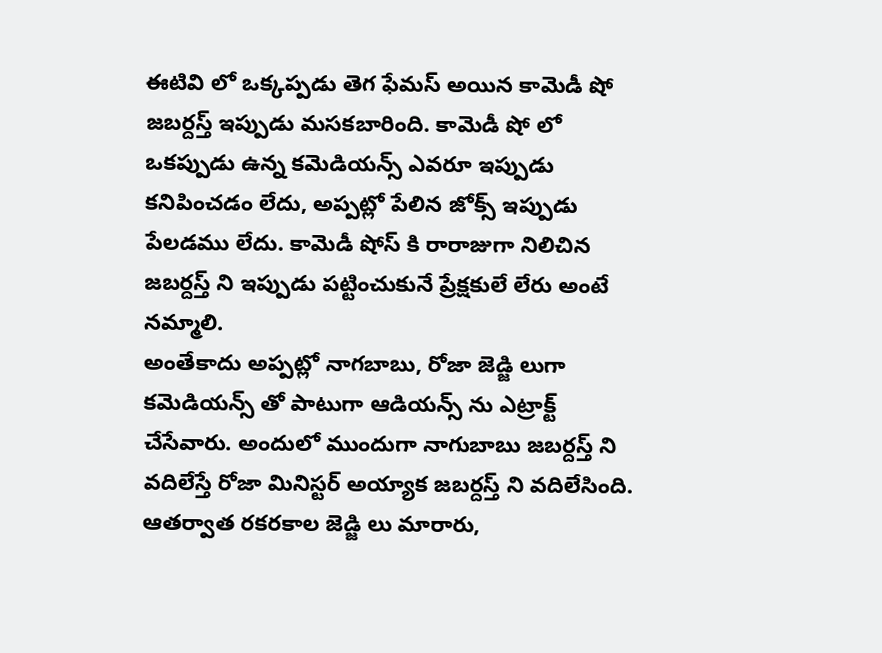ఈటివి లో ఒక్కప్పడు తెగ ఫేమస్ అయిన కామెడీ షో జబర్దస్త్ ఇప్పుడు మసకబారింది. కామెడీ షో లో ఒకప్పుడు ఉన్న కమెడియన్స్ ఎవరూ ఇప్పుడు కనిపించడం లేదు, అప్పట్లో పేలిన జోక్స్ ఇప్పుడు పేలడము లేదు. కామెడీ షోస్ కి రారాజుగా నిలిచిన జబర్దస్త్ ని ఇప్పుడు పట్టించుకునే ప్రేక్షకులే లేరు అంటే నమ్మాలి.
అంతేకాదు అప్పట్లో నాగబాబు, రోజా జెడ్జి లుగా కమెడియన్స్ తో పాటుగా ఆడియన్స్ ను ఎట్రాక్ట్ చేసేవారు. అందులో ముందుగా నాగుబాబు జబర్దస్త్ ని వదిలేస్తే రోజా మినిస్టర్ అయ్యాక జబర్దస్త్ ని వదిలేసింది. ఆతర్వాత రకరకాల జెడ్జి లు మారారు,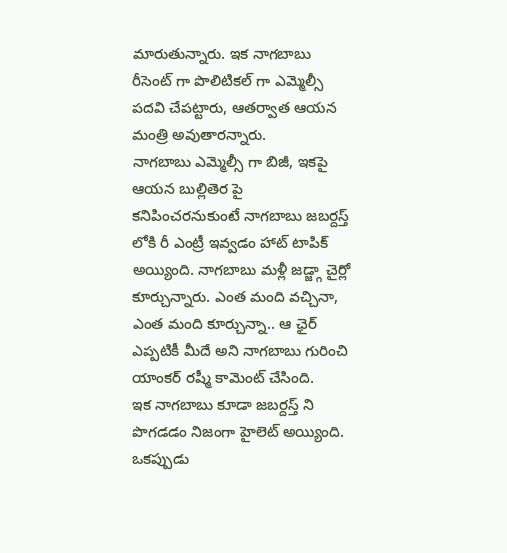మారుతున్నారు. ఇక నాగబాబు రీసెంట్ గా పొలిటికల్ గా ఎమ్మెల్సీ పదవి చేపట్టారు, ఆతర్వాత ఆయన మంత్రి అవుతారన్నారు.
నాగబాబు ఎమ్మెల్సీ గా బిజీ, ఇకపై ఆయన బుల్లితెర పై కనిపించరనుకుంటే నాగబాబు జబర్దస్త్ లోకి రీ ఎంట్రీ ఇవ్వడం హాట్ టాపిక్ అయ్యింది. నాగబాబు మళ్లీ జడ్జ్గా చైర్లో కూర్చున్నారు. ఎంత మంది వచ్చినా, ఎంత మంది కూర్చున్నా.. ఆ ఛైర్ ఎప్పటికీ మీదే అని నాగబాబు గురించి యాంకర్ రష్మీ కామెంట్ చేసింది.
ఇక నాగబాబు కూడా జబర్దస్త్ ని పొగడడం నిజంగా హైలెట్ అయ్యింది. ఒకప్పుడు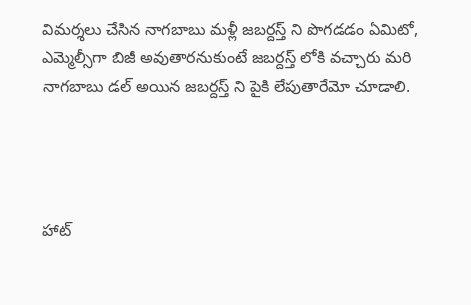విమర్శలు చేసిన నాగబాబు మళ్లీ జబర్దస్త్ ని పొగడడం ఏమిటో, ఎమ్మెల్సీగా బిజీ అవుతారనుకుంటే జబర్దస్త్ లోకి వచ్చారు మరి నాగబాబు డల్ అయిన జబర్దస్త్ ని పైకి లేపుతారేమో చూడాలి.




హాట్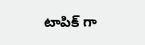టాపిక్ గా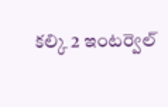కల్కి 2 ఇంటర్వెల్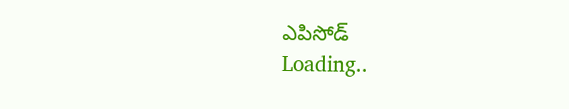ఎపిసోడ్
Loading..